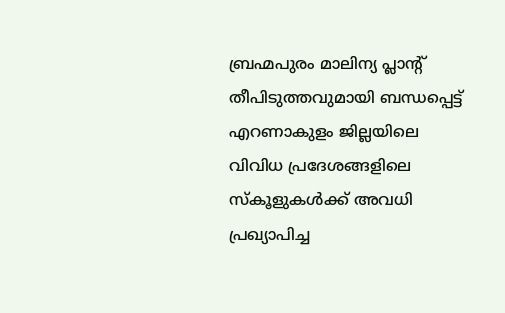ബ്രഹ്മപുരം മാലിന്യ പ്ലാന്റ് തീപിടുത്തവുമായി ബന്ധപ്പെട്ട് എറണാകുളം ജില്ലയിലെ വിവിധ പ്രദേശങ്ങളിലെ സ്കൂളുകൾക്ക് അവധി പ്രഖ്യാപിച്ച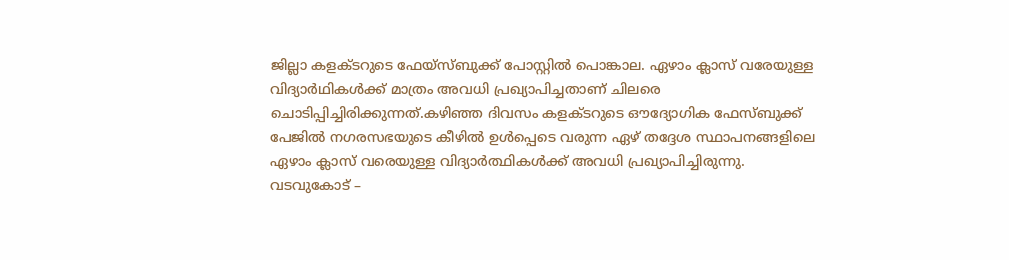ജില്ലാ കളക്ടറുടെ ഫേയ്സ്ബുക്ക് പോസ്റ്റിൽ പൊങ്കാല. ഏഴാം ക്ലാസ് വരേയുള്ള വിദ്യാർഥികൾക്ക് മാത്രം അവധി പ്രഖ്യാപിച്ചതാണ് ചിലരെ ചൊടിപ്പിച്ചിരിക്കുന്നത്.കഴിഞ്ഞ ദിവസം കളക്ടറുടെ ഔദ്യോഗിക ഫേസ്ബുക്ക് പേജിൽ നഗരസഭയുടെ കീഴിൽ ഉൾപ്പെടെ വരുന്ന ഏഴ് തദ്ദേശ സ്ഥാപനങ്ങളിലെ ഏഴാം ക്ലാസ് വരെയുള്ള വിദ്യാർത്ഥികൾക്ക് അവധി പ്രഖ്യാപിച്ചിരുന്നു.
വടവുകോട് –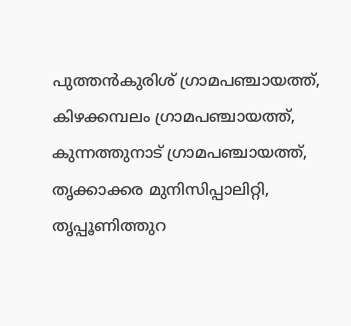പുത്തൻകുരിശ് ഗ്രാമപഞ്ചായത്ത്, കിഴക്കമ്പലം ഗ്രാമപഞ്ചായത്ത്, കുന്നത്തുനാട് ഗ്രാമപഞ്ചായത്ത്, തൃക്കാക്കര മുനിസിപ്പാലിറ്റി, തൃപ്പൂണിത്തുറ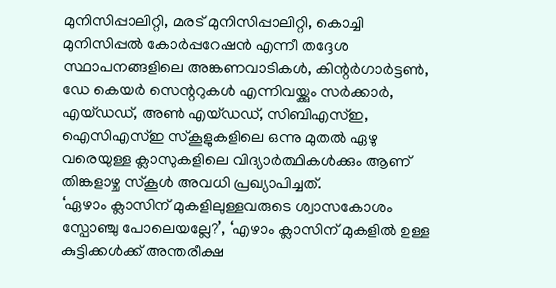മുനിസിപ്പാലിറ്റി, മരട് മുനിസിപ്പാലിറ്റി, കൊച്ചി മുനിസിപ്പൽ കോർപ്പറേഷൻ എന്നീ തദ്ദേശ സ്ഥാപനങ്ങളിലെ അങ്കണവാടികൾ, കിന്റർഗാർട്ടൺ, ഡേ കെയർ സെന്ററുകൾ എന്നിവയ്ക്കും സർക്കാർ, എയ്ഡഡ്, അൺ എയ്ഡഡ്, സിബിഎസ്ഇ, ഐസിഎസ്ഇ സ്കൂളുകളിലെ ഒന്നു മുതൽ ഏഴു വരെയുള്ള ക്ലാസുകളിലെ വിദ്യാർത്ഥികൾക്കും ആണ് തിങ്കളാഴ്ച സ്കൂൾ അവധി പ്രഖ്യാപിച്ചത്.
‘ഏഴാം ക്ലാസിന് മുകളിലുള്ളവരുടെ ശ്വാസകോശം സ്പോഞ്ചു പോലെയല്ലേ?’, ‘എഴാം ക്ലാസിന് മുകളിൽ ഉള്ള കുട്ടിക്കൾക്ക് അന്തരീക്ഷ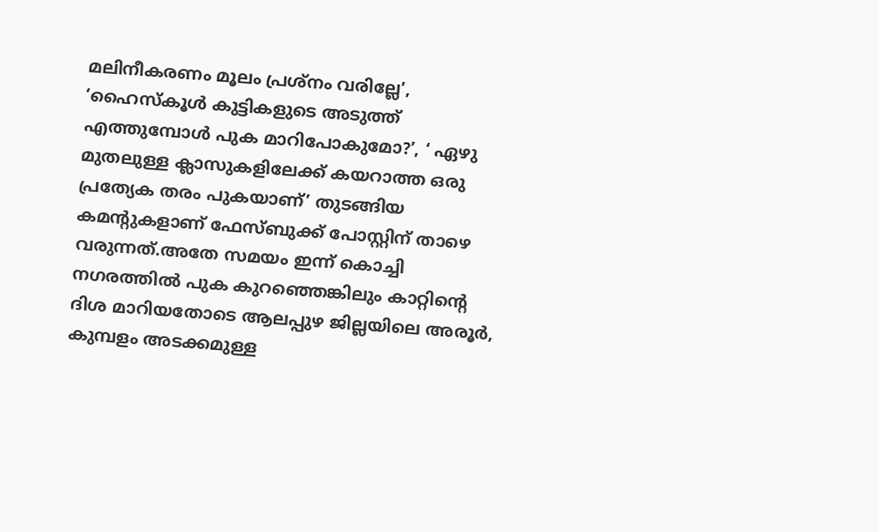മലിനീകരണം മൂലം പ്രശ്നം വരില്ലേ’, ‘ഹൈസ്കൂൾ കുട്ടികളുടെ അടുത്ത് എത്തുമ്പോൾ പുക മാറിപോകുമോ?’, ‘ ഏഴു മുതലുള്ള ക്ലാസുകളിലേക്ക് കയറാത്ത ഒരു പ്രത്യേക തരം പുകയാണ്’ തുടങ്ങിയ കമന്റുകളാണ് ഫേസ്ബുക്ക് പോസ്റ്റിന് താഴെ വരുന്നത്.അതേ സമയം ഇന്ന് കൊച്ചി നഗരത്തിൽ പുക കുറഞ്ഞെങ്കിലും കാറ്റിൻ്റെ ദിശ മാറിയതോടെ ആലപ്പുഴ ജില്ലയിലെ അരൂർ, കുമ്പളം അടക്കമുള്ള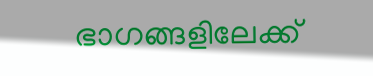ഭാഗങ്ങളിലേക്ക്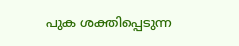പുക ശക്തിപ്പെടുന്ന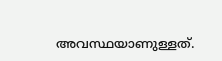അവസ്ഥയാണുള്ളത്.